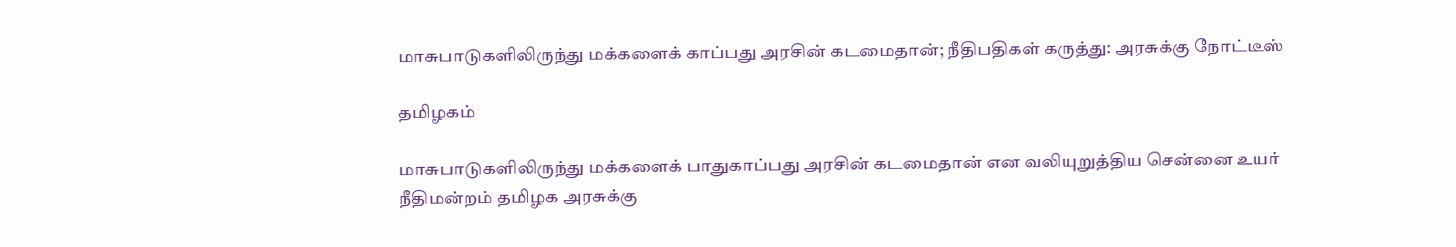மாசுபாடுகளிலிருந்து மக்களைக் காப்பது அரசின் கடமைதான்; நீதிபதிகள் கருத்து: அரசுக்கு நோட்டீஸ்

தமிழகம்

மாசுபாடுகளிலிருந்து மக்களைக் பாதுகாப்பது அரசின் கடமைதான் என வலியுறுத்திய சென்னை உயர் நீதிமன்றம் தமிழக அரசுக்கு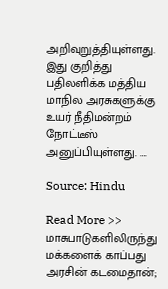அறிவுறுத்தியுள்ளது. இது குறித்து பதிலளிக்க மத்திய மாநில அரசுகளுக்கு உயர் நீதிமன்றம் நோட்டீஸ் அனுப்பியுள்ளது. ….

Source: Hindu

Read More >> மாசுபாடுகளிலிருந்து மக்களைக் காப்பது அரசின் கடமைதான்;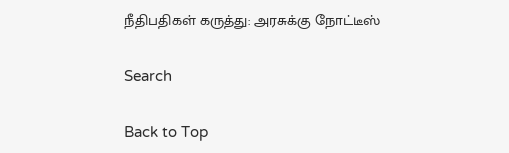நீதிபதிகள் கருத்து: அரசுக்கு நோட்டீஸ்

Search

Back to Top